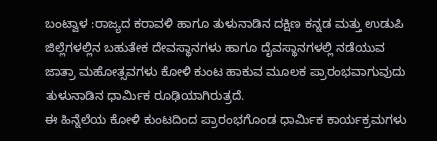ಬಂಟ್ವಾಳ :ರಾಜ್ಯದ ಕರಾವಳಿ ಹಾಗೂ ತುಳುನಾಡಿನ ದಕ್ಷಿಣ ಕನ್ನಡ ಮತ್ತು ಉಡುಪಿ ಜಿಲ್ಲೆಗಳಲ್ಲಿನ ಬಹುತೇಕ ದೇವಸ್ಥಾನಗಳು ಹಾಗೂ ದೈವಸ್ಥಾನಗಳಲ್ಲಿ ನಡೆಯುವ ಜಾತ್ರಾ ಮಹೋತ್ಸವಗಳು ಕೋಳಿ ಕುಂಟ ಹಾಕುವ ಮೂಲಕ ಪ್ರಾರಂಭವಾಗುವುದು ತುಳುನಾಡಿನ ಧಾರ್ಮಿಕ ರೂಢಿಯಾಗಿರುತ್ರದೆ.
ಈ ಹಿನ್ನೆಲೆಯ ಕೋಳಿ ಕುಂಟದಿಂದ ಪ್ರಾರಂಭಗೊಂಡ ಧಾರ್ಮಿಕ ಕಾರ್ಯಕ್ರಮಗಳು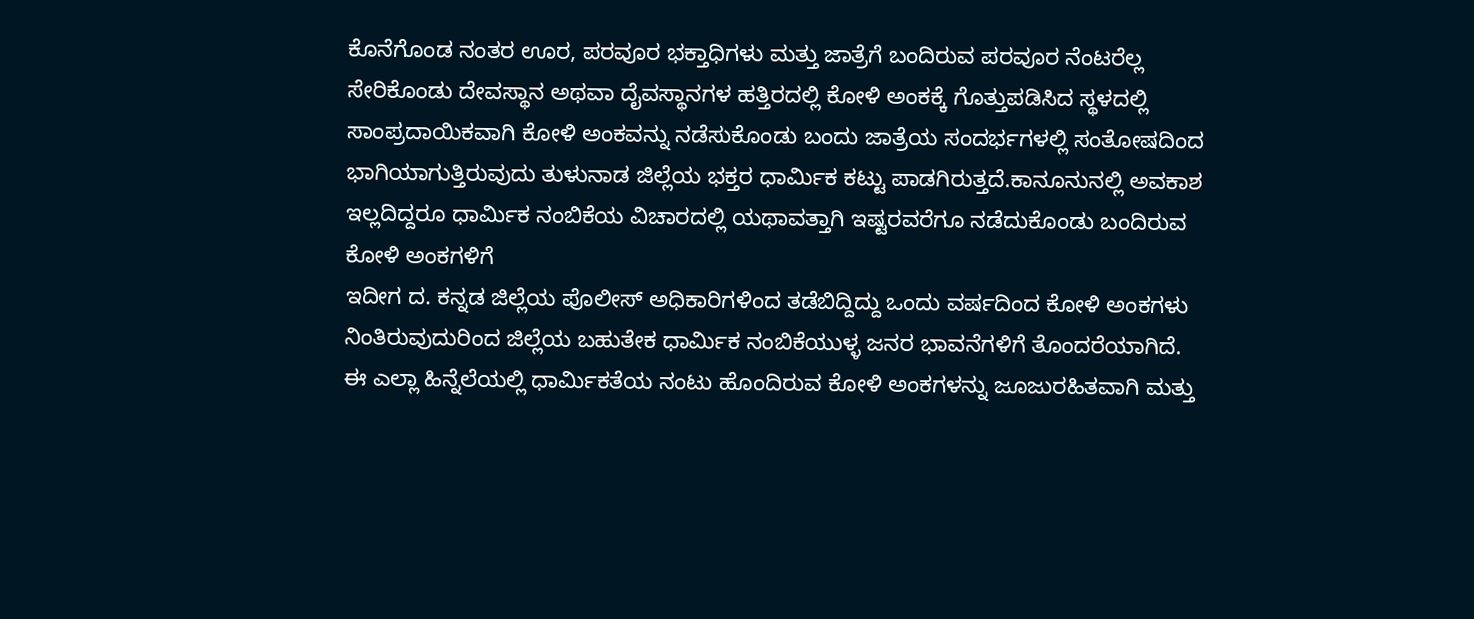ಕೊನೆಗೊಂಡ ನಂತರ ಊರ, ಪರವೂರ ಭಕ್ತಾಧಿಗಳು ಮತ್ತು ಜಾತ್ರೆಗೆ ಬಂದಿರುವ ಪರವೂರ ನೆಂಟರೆಲ್ಲ ಸೇರಿಕೊಂಡು ದೇವಸ್ಥಾನ ಅಥವಾ ದೈವಸ್ಥಾನಗಳ ಹತ್ತಿರದಲ್ಲಿ ಕೋಳಿ ಅಂಕಕ್ಕೆ ಗೊತ್ತುಪಡಿಸಿದ ಸ್ಥಳದಲ್ಲಿ ಸಾಂಪ್ರದಾಯಿಕವಾಗಿ ಕೋಳಿ ಅಂಕವನ್ನು ನಡೆಸುಕೊಂಡು ಬಂದು ಜಾತ್ರೆಯ ಸಂದರ್ಭಗಳಲ್ಲಿ ಸಂತೋಷದಿಂದ ಭಾಗಿಯಾಗುತ್ತಿರುವುದು ತುಳುನಾಡ ಜಿಲ್ಲೆಯ ಭಕ್ತರ ಧಾರ್ಮಿಕ ಕಟ್ಟು ಪಾಡಗಿರುತ್ತದೆ.ಕಾನೂನುನಲ್ಲಿ ಅವಕಾಶ ಇಲ್ಲದಿದ್ದರೂ ಧಾರ್ಮಿಕ ನಂಬಿಕೆಯ ವಿಚಾರದಲ್ಲಿ ಯಥಾವತ್ತಾಗಿ ಇಷ್ಟರವರೆಗೂ ನಡೆದುಕೊಂಡು ಬಂದಿರುವ ಕೋಳಿ ಅಂಕಗಳಿಗೆ
ಇದೀಗ ದ. ಕನ್ನಡ ಜಿಲ್ಲೆಯ ಪೊಲೀಸ್ ಅಧಿಕಾರಿಗಳಿಂದ ತಡೆಬಿದ್ದಿದ್ದು ಒಂದು ವರ್ಷದಿಂದ ಕೋಳಿ ಅಂಕಗಳು ನಿಂತಿರುವುದುರಿಂದ ಜಿಲ್ಲೆಯ ಬಹುತೇಕ ಧಾರ್ಮಿಕ ನಂಬಿಕೆಯುಳ್ಳ ಜನರ ಭಾವನೆಗಳಿಗೆ ತೊಂದರೆಯಾಗಿದೆ.
ಈ ಎಲ್ಲಾ ಹಿನ್ನೆಲೆಯಲ್ಲಿ ಧಾರ್ಮಿಕತೆಯ ನಂಟು ಹೊಂದಿರುವ ಕೋಳಿ ಅಂಕಗಳನ್ನು ಜೂಜುರಹಿತವಾಗಿ ಮತ್ತು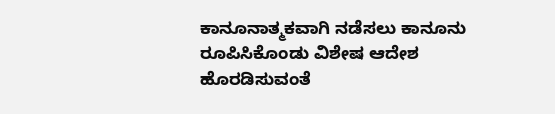ಕಾನೂನಾತ್ಮಕವಾಗಿ ನಡೆಸಲು ಕಾನೂನು ರೂಪಿಸಿಕೊಂಡು ವಿಶೇಷ ಆದೇಶ ಹೊರಡಿಸುವಂತೆ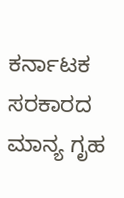ಕರ್ನಾಟಕ ಸರಕಾರದ ಮಾನ್ಯ ಗೃಹ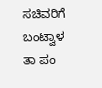ಸಚಿವರಿಗೆ ಬಂಟ್ವಾಳ ತಾ ಪಂ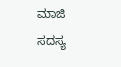ಮಾಜಿ ಸದಸ್ಯ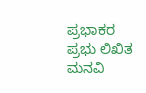ಪ್ರಭಾಕರ ಪ್ರಭು ಲಿಖಿತ ಮನವಿ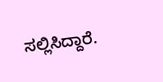ಸಲ್ಲಿಸಿದ್ದಾರೆ.